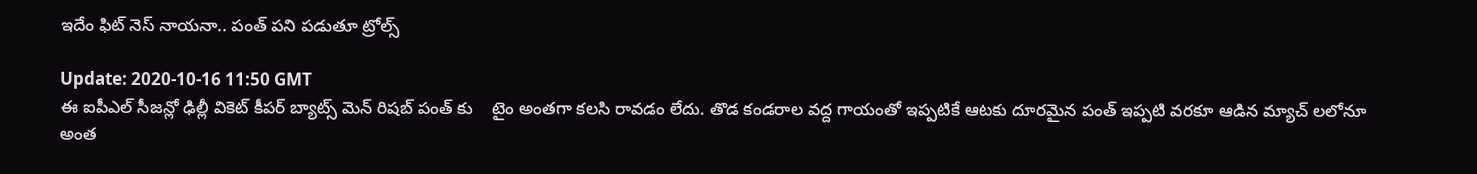ఇదేం ఫిట్ నెస్ నాయనా.. పంత్ పని పడుతూ ట్రోల్స్

Update: 2020-10-16 11:50 GMT
ఈ ఐపీఎల్ సీజన్లో ఢిల్లీ వికెట్ కీపర్ బ్యాట్స్ మెన్ రిషబ్ పంత్ కు    టైం అంతగా కలసి రావడం లేదు. తొడ కండరాల వద్ద గాయంతో ఇప్పటికే ఆటకు దూరమైన పంత్ ఇప్పటి వరకూ ఆడిన మ్యాచ్ లలోనూ  అంత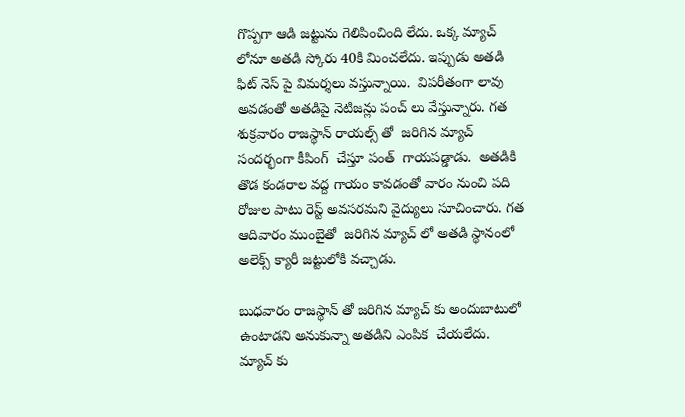గొప్పగా ఆడి జట్టును గెలిపించింది లేదు. ఒక్క మ్యాచ్ లోనూ అతడి స్కోరు 40కి మించలేదు. ఇప్పుడు అతడి  ఫిట్ నెస్ పై విమర్శలు వస్తున్నాయి.  విపరీతంగా లావు అవడంతో అతడిపై నెటిజన్లు పంచ్ లు వేస్తున్నారు. గత శుక్రవారం రాజస్థాన్ రాయల్స్ తో  జరిగిన మ్యాచ్ సందర్భంగా కీపింగ్  చేస్తూ పంత్  గాయపడ్డాడు.  అతడికి తొడ కండరాల వద్ద గాయం కావడంతో వారం నుంచి పది రోజుల పాటు రెస్ట్ అవసరమని వైద్యులు సూచించారు. గత ఆదివారం ముంబైతో  జరిగిన మ్యాచ్ లో అతడి స్థానంలో అలెక్స్ క్యారీ జట్టులోకి వచ్చాడు.

బుధవారం రాజస్థాన్ తో జరిగిన మ్యాచ్ కు అందుబాటులో ఉంటాడని అనుకున్నా అతడిని ఎంపిక  చేయలేదు.  మ్యాచ్ కు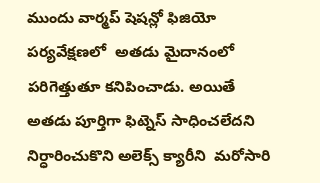ముందు వార్మప్ షెషన్లో ఫిజియో పర్యవేక్షణలో  అతడు మైదానంలో పరిగెత్తుతూ కనిపించాడు. అయితే అతడు పూర్తిగా ఫిట్నెస్ సాధించలేదని నిర్ధారించుకొని అలెక్స్ క్యారీని  మరోసారి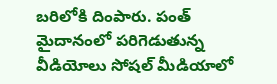బరిలోకి దింపారు. పంత్ మైదానంలో పరిగెడుతున్న వీడియోలు సోషల్ మీడియాలో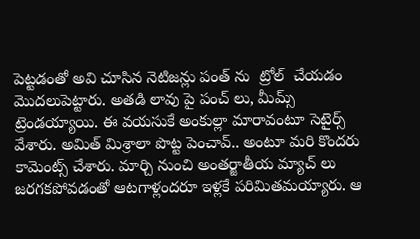పెట్టడంతో అవి చూసిన నెటిజన్లు పంత్ ను  ట్రోల్  చేయడం మొదలుపెట్టారు. అతడి లావు పై పంచ్ లు, మీమ్స్ ట్రెండయ్యాయి. ఈ వయసుకే అంకుల్లా మారావంటూ సెటైర్స్ వేశారు. అమిత్ మిశ్రాలా పొట్ట పెంచావ్.. అంటూ మరి కొందరు కామెంట్స్ చేశారు. మార్చి నుంచి అంతర్జాతీయ మ్యాచ్ లు జరగకపోవడంతో ఆటగాళ్లందరూ ఇళ్లకే పరిమితమయ్యారు. ఆ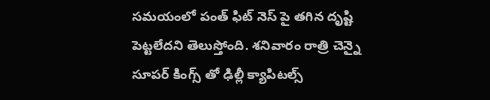సమయంలో పంత్ ఫిట్ నెస్ పై తగిన దృష్టి పెట్టలేదని తెలుస్తోంది. శనివారం రాత్రి చెన్నై సూపర్ కింగ్స్ తో ఢిల్లీ క్యాపిటల్స్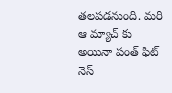తలపడనుంది. మరి ఆ మ్యాచ్ కు అయినా పంత్ ఫిట్ నెస్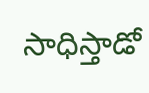సాధిస్తాడో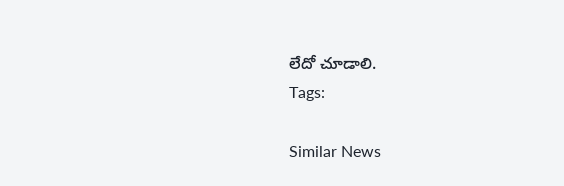లేదో చూడాలి.
Tags:

Similar News